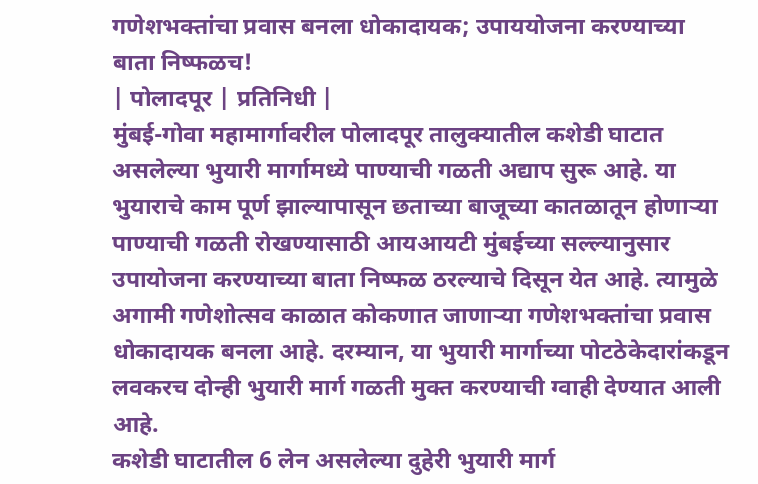गणेशभक्तांचा प्रवास बनला धोकादायक; उपाययोजना करण्याच्या बाता निष्फळच!
| पोलादपूर | प्रतिनिधी |
मुंबई-गोवा महामार्गावरील पोलादपूर तालुक्यातील कशेडी घाटात असलेल्या भुयारी मार्गामध्ये पाण्याची गळती अद्याप सुरू आहे. या भुयाराचे काम पूर्ण झाल्यापासून छताच्या बाजूच्या कातळातून होणाऱ्या पाण्याची गळती रोखण्यासाठी आयआयटी मुंबईच्या सल्ल्यानुसार उपायोजना करण्याच्या बाता निष्फळ ठरल्याचे दिसून येत आहे. त्यामुळे अगामी गणेशोत्सव काळात कोकणात जाणाऱ्या गणेशभक्तांचा प्रवास धोकादायक बनला आहे. दरम्यान, या भुयारी मार्गाच्या पोटठेकेदारांकडून लवकरच दोन्ही भुयारी मार्ग गळती मुक्त करण्याची ग्वाही देण्यात आली आहे.
कशेडी घाटातील 6 लेन असलेल्या दुहेरी भुयारी मार्ग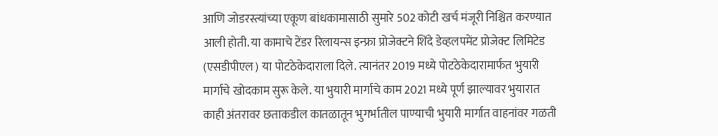आणि जोडरस्त्यांच्या एकूण बांधकामासाठी सुमारे 502 कोटी खर्च मंजूरी निश्चित करण्यात आली होती. या कामाचे टेंडर रिलायन्स इन्फ्रा प्रोजेक्टने शिंदे डेव्हलपमेंट प्रोजेक्ट लिमिटेड (एसडीपीएल) या पोटठेकेदाराला दिले. त्यानंतर 2019 मध्ये पोटठेकेदारामार्फत भुयारी मार्गाचे खोदकाम सुरू केले. या भुयारी मार्गाचे काम 2021 मध्ये पूर्ण झाल्यावर भुयारात काही अंतरावर छताकडील कातळातून भुगर्भातील पाण्याची भुयारी मार्गात वाहनांवर गळती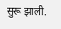सुरू झाली.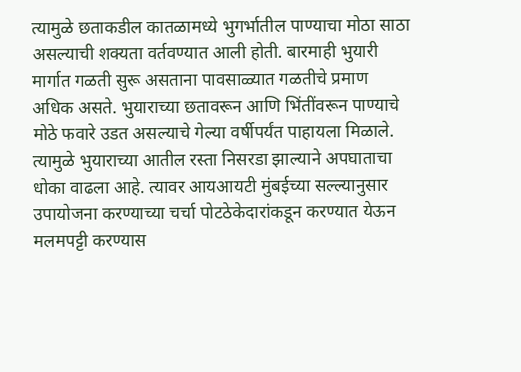त्यामुळे छताकडील कातळामध्ये भुगर्भातील पाण्याचा मोठा साठा असल्याची शक्यता वर्तवण्यात आली होती. बारमाही भुयारी मार्गात गळती सुरू असताना पावसाळ्यात गळतीचे प्रमाण अधिक असते. भुयाराच्या छतावरून आणि भिंतींवरून पाण्याचे मोठे फवारे उडत असल्याचे गेल्या वर्षीपर्यंत पाहायला मिळाले. त्यामुळे भुयाराच्या आतील रस्ता निसरडा झाल्याने अपघाताचा धोका वाढला आहे. त्यावर आयआयटी मुंबईच्या सल्ल्यानुसार उपायोजना करण्याच्या चर्चा पोटठेकेदारांकडून करण्यात येऊन मलमपट्टी करण्यास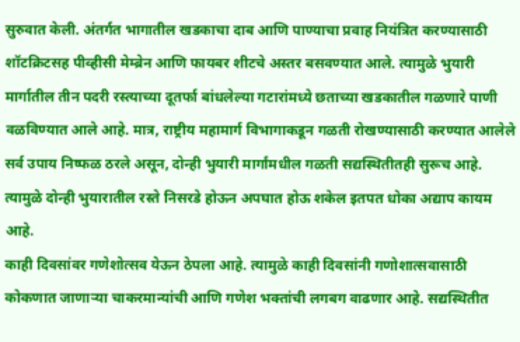सुरुवात केली. अंतर्गत भागातील खडकाचा दाब आणि पाण्याचा प्रवाह नियंत्रित करण्यासाठी शॉटक्रिटसह पीव्हीसी मेम्ब्रेन आणि फायबर शीटचे अस्तर बसवण्यात आले. त्यामुळे भुयारी मार्गातील तीन पदरी रस्त्याच्या दूतर्फा बांधलेल्या गटारांमध्ये छताच्या खडकातील गळणारे पाणी वळविण्यात आले आहे. मात्र, राष्ट्रीय महामार्ग विभागाकडून गळती रोखण्यासाठी करण्यात आलेले सर्व उपाय निष्फळ ठरले असून, दोन्ही भुयारी मार्गांमधील गळती सद्यस्थितीतही सुरूच आहे. त्यामुळे दोन्ही भुयारातील रस्ते निसरडे होऊन अपघात होऊ शकेल इतपत धोका अद्याप कायम आहे.
काही दिवसांवर गणेशोत्सव येऊन ठेपला आहे. त्यामुळे काही दिवसांनी गणोशात्सवासाठी कोकणात जाणाऱ्या चाकरमान्यांची आणि गणेश भक्तांची लगबग वाढणार आहे. सद्यस्थितीत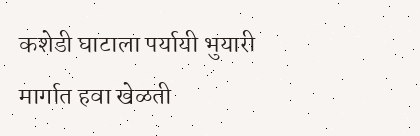कशेडी घाटाला पर्यायी भुयारी मार्गात हवा खेळती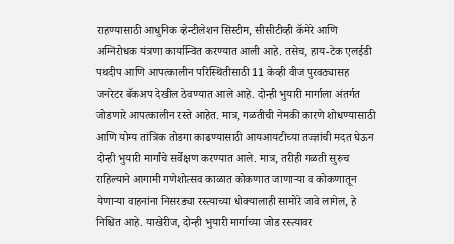राहण्यासाठी आधुनिक व्हेन्टीलेशन सिस्टीम, सीसीटीव्ही कॅमेरे आणि अग्निरोधक यंत्रणा कार्यान्वित करण्यात आली आहे. तसेच, हाय-टेक एलईडी पथदीप आणि आपत्कालीन परिस्थितीसाठी 11 केव्ही वीज पुरवठ्यासह जनरेटर बॅकअप देखील ठेवण्यात आले आहे. दोन्ही भुयारी मार्गाला अंतर्गत जोडणारे आपत्कालीन रस्ते आहेत. मात्र, गळतीची नेमकी कारणे शोधण्यासाठी आणि योग्य तांत्रिक तोडगा काढण्यासाठी आयआयटीच्या तज्ज्ञांची मदत घेऊन दोन्ही भुयारी मार्गांचे सर्वेक्षण करण्यात आले. मात्र, तरीही गळती सुरुच राहिल्याने आगामी गणेशोत्सव काळात कोकणात जाणाऱ्या व कोकणातून येणाऱ्या वाहनांना निसरड्या रस्त्याच्या धोक्यालाही सामोरे जावे लागेल, हे निश्चित आहे. याखेरीज, दोन्ही भुयारी मार्गाच्या जोड रस्त्यावर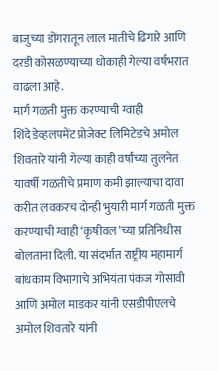बाजुच्या डोंगरातून लाल मातीचे ढिगारे आणि दरडी कोसळण्याच्या धोकाही गेल्या वर्षभरात वाढला आहे.
मार्ग गळती मुक्त करण्याची ग्वाही
शिंदे डेव्हलपमेंट प्रोजेक्ट लिमिटेडचे अमोल शिवतारे यांनी गेल्या काही वर्षांच्या तुलनेत यावर्षी गळतीचे प्रमाण कमी झाल्याचा दावा करीत लवकरच दोन्ही भुयारी मार्ग गळती मुक्त करण्याची ग्वाही ‘कृषीवल’च्या प्रतिनिधीस बोलताना दिली. या संदर्भात राष्ट्रीय महामार्ग बांधकाम विभागाचे अभियंता पंकज गोसावी आणि अमोल माडकर यांनी एसडीपीएलचे अमोल शिवतारे यांनी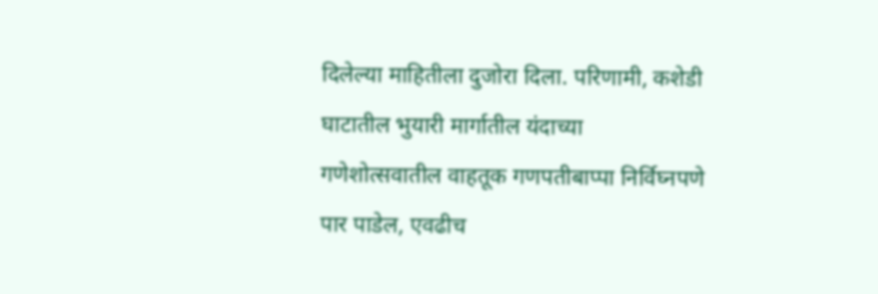दिलेल्या माहितीला दुजोरा दिला. परिणामी, कशेडी घाटातील भुयारी मार्गातील यंदाच्या गणेशोत्सवातील वाहतूक गणपतीबाप्पा निर्विघ्नपणे पार पाडेल, एवढीच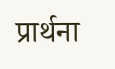प्रार्थना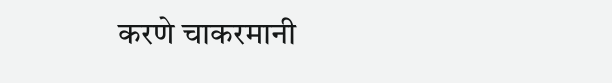करणे चाकरमानी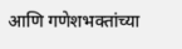आणि गणेशभक्तांच्या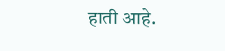हाती आहे.